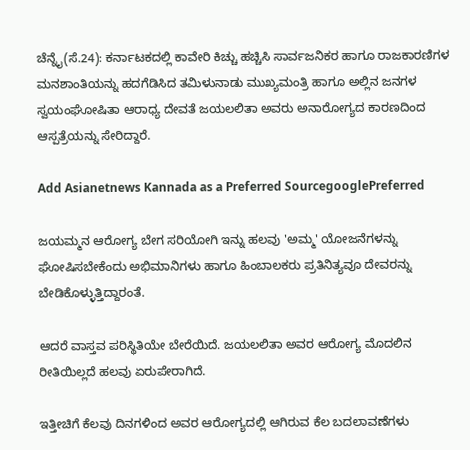ಚೆನ್ನೈ(ಸೆ.24): ಕರ್ನಾಟಕದಲ್ಲಿ ಕಾವೇರಿ ಕಿಚ್ಚು ಹಚ್ಚಿಸಿ ಸಾರ್ವಜನಿಕರ ಹಾಗೂ ರಾಜಕಾರಣಿಗಳ ಮನಶಾಂತಿಯನ್ನು ಹದಗೆಡಿಸಿದ ತಮಿಳುನಾಡು ಮುಖ್ಯಮಂತ್ರಿ ಹಾಗೂ ಅಲ್ಲಿನ ಜನಗಳ ಸ್ವಯಂಘೋಷಿತಾ ಆರಾಧ್ಯ ದೇವತೆ ಜಯಲಲಿತಾ ಅವರು ಅನಾರೋಗ್ಯದ ಕಾರಣದಿಂದ ಆಸ್ಪತ್ರೆಯನ್ನು ಸೇರಿದ್ದಾರೆ.

Add Asianetnews Kannada as a Preferred SourcegooglePreferred

ಜಯಮ್ಮನ ಆರೋಗ್ಯ ಬೇಗ ಸರಿಯೋಗಿ ಇನ್ನು ಹಲವು 'ಅಮ್ಮ' ಯೋಜನೆಗಳನ್ನು ಘೋಷಿಸಬೇಕೆಂದು ಅಭಿಮಾನಿಗಳು ಹಾಗೂ ಹಿಂಬಾಲಕರು ಪ್ರತಿನಿತ್ಯವೂ ದೇವರನ್ನು ಬೇಡಿಕೊಳ್ಳುತ್ತಿದ್ದಾರಂತೆ.

ಆದರೆ ವಾಸ್ತವ ಪರಿಸ್ಥಿತಿಯೇ ಬೇರೆಯಿದೆ. ಜಯಲಲಿತಾ ಅವರ ಆರೋಗ್ಯ ಮೊದಲಿನ ರೀತಿಯಿಲ್ಲದೆ ಹಲವು ಏರುಪೇರಾಗಿದೆ.

ಇತ್ತೀಚಿಗೆ ಕೆಲವು ದಿನಗಳಿಂದ ಅವರ ಆರೋಗ್ಯದಲ್ಲಿ ಆಗಿರುವ ಕೆಲ ಬದಲಾವಣೆಗಳು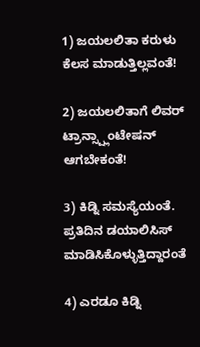1) ಜಯಲಲಿತಾ ಕರುಳು ಕೆಲಸ ಮಾಡುತ್ತಿಲ್ಲವಂತೆ!

2) ಜಯಲಲಿತಾಗೆ ಲಿವರ್ ಟ್ರಾನ್ಸ್ಪ್ಲಾಂಟೇಷನ್ ಆಗಬೇಕಂತೆ!

3) ಕಿಡ್ನಿ ಸಮಸ್ಯೆಯಂತೆ. ಪ್ರತಿದಿನ ಡಯಾಲಿಸಿಸ್ ಮಾಡಿಸಿಕೊಳ್ಳುತ್ತಿದ್ದಾರಂತೆ

4) ಎರಡೂ ಕಿಡ್ನಿ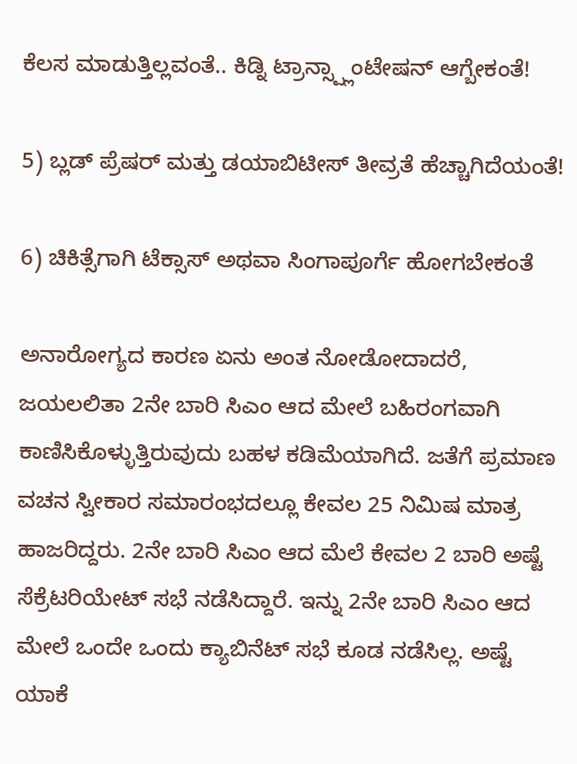ಕೆಲಸ ಮಾಡುತ್ತಿಲ್ಲವಂತೆ.. ಕಿಡ್ನಿ ಟ್ರಾನ್ಸ್ಪ್ಲಾಂಟೇಷನ್ ಆಗ್ಬೇಕಂತೆ!

5) ಬ್ಲಡ್ ಪ್ರೆಷರ್ ಮತ್ತು ಡಯಾಬಿಟೀಸ್ ತೀವ್ರತೆ ಹೆಚ್ಚಾಗಿದೆಯಂತೆ!

6) ಚಿಕಿತ್ಸೆಗಾಗಿ ಟೆಕ್ಸಾಸ್ ಅಥವಾ ಸಿಂಗಾಪೂರ್ಗೆ ಹೋಗಬೇಕಂತೆ

ಅನಾರೋಗ್ಯದ ಕಾರಣ ಏನು ಅಂತ ನೋಡೋದಾದರೆ, ಜಯಲಲಿತಾ 2ನೇ ಬಾರಿ ಸಿಎಂ ಆದ ಮೇಲೆ ಬಹಿರಂಗವಾಗಿ ಕಾಣಿಸಿಕೊಳ್ಳುತ್ತಿರುವುದು ಬಹಳ ಕಡಿಮೆಯಾಗಿದೆ. ಜತೆಗೆ ಪ್ರಮಾಣ ವಚನ ಸ್ವೀಕಾರ ಸಮಾರಂಭದಲ್ಲೂ ಕೇವಲ 25 ನಿಮಿಷ ಮಾತ್ರ ಹಾಜರಿದ್ದರು. 2ನೇ ಬಾರಿ ಸಿಎಂ ಆದ ಮೆಲೆ ಕೇವಲ 2 ಬಾರಿ ಅಷ್ಟೆ ಸೆಕ್ರೆಟರಿಯೇಟ್ ಸಭೆ ನಡೆಸಿದ್ದಾರೆ. ಇನ್ನು 2ನೇ ಬಾರಿ ಸಿಎಂ ಆದ ಮೇಲೆ ಒಂದೇ ಒಂದು ಕ್ಯಾಬಿನೆಟ್ ಸಭೆ ಕೂಡ ನಡೆಸಿಲ್ಲ. ಅಷ್ಟೆ ಯಾಕೆ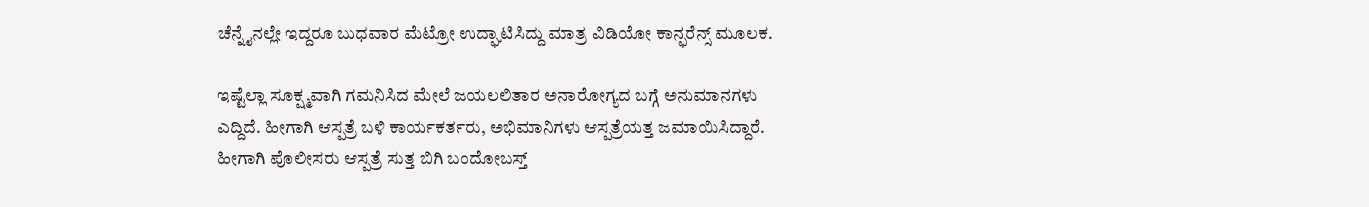ಚೆನ್ನೈನಲ್ಲೇ ಇದ್ದರೂ ಬುಧವಾರ ಮೆಟ್ರೋ ಉದ್ಘಾಟಿಸಿದ್ದು ಮಾತ್ರ ವಿಡಿಯೋ ಕಾನ್ಫರೆನ್ಸ್ ಮೂಲಕ.

ಇಷ್ಟೆಲ್ಲಾ ಸೂಕ್ಷ್ಮವಾಗಿ ಗಮನಿಸಿದ ಮೇಲೆ ಜಯಲಲಿತಾರ ಅನಾರೋಗ್ಯದ ಬಗ್ಗೆ ಅನುಮಾನಗಳು ಎದ್ದಿದೆ. ಹೀಗಾಗಿ ಆಸ್ಪತ್ರೆ ಬಳಿ ಕಾರ್ಯಕರ್ತರು, ಅಭಿಮಾನಿಗಳು ಆಸ್ಪತ್ರೆಯತ್ತ ಜಮಾಯಿಸಿದ್ದಾರೆ. ಹೀಗಾಗಿ ಪೊಲೀಸರು ಆಸ್ಪತ್ರೆ ಸುತ್ತ ಬಿಗಿ ಬಂದೋಬಸ್ತ್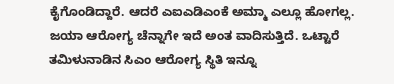ಕೈಗೊಂಡಿದ್ದಾರೆ. ಆದರೆ ಎಐಎಡಿಎಂಕೆ ಅಮ್ಮಾ ಎಲ್ಲೂ ಹೋಗಲ್ಲ. ಜಯಾ ಆರೋಗ್ಯ ಚೆನ್ನಾಗೇ ಇದೆ ಅಂತ ವಾದಿಸುತ್ತಿದೆ. ಒಟ್ಟಾರೆ ತಮಿಳುನಾಡಿನ ಸಿಎಂ ಆರೋಗ್ಯ ಸ್ಥಿತಿ ಇನ್ನೂ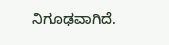ನಿಗೂಢವಾಗಿದೆ.